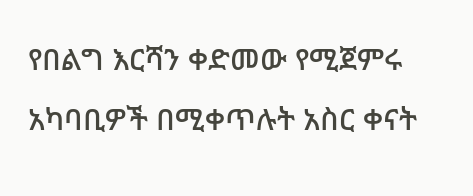የበልግ እርሻን ቀድመው የሚጀምሩ አካባቢዎች በሚቀጥሉት አስር ቀናት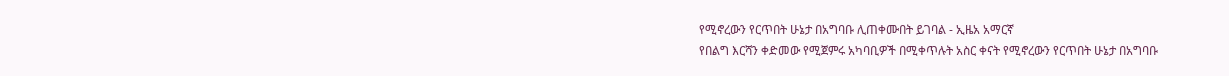የሚኖረውን የርጥበት ሁኔታ በአግባቡ ሊጠቀሙበት ይገባል - ኢዜአ አማርኛ
የበልግ እርሻን ቀድመው የሚጀምሩ አካባቢዎች በሚቀጥሉት አስር ቀናት የሚኖረውን የርጥበት ሁኔታ በአግባቡ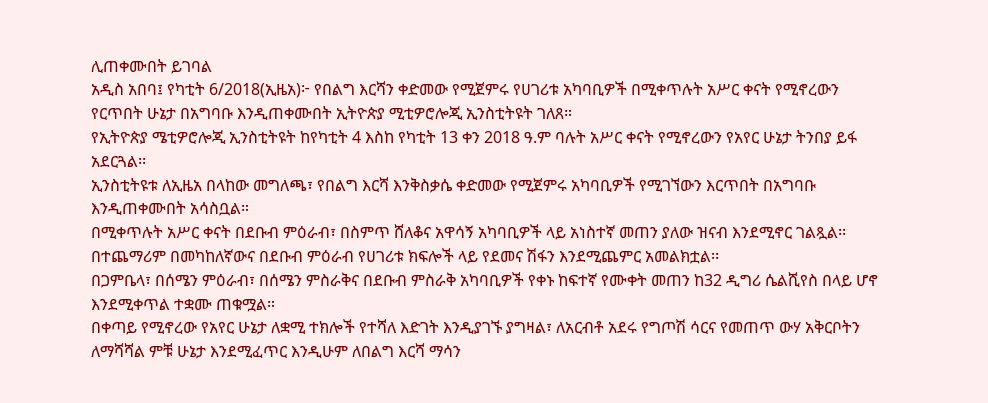ሊጠቀሙበት ይገባል
አዲስ አበባ፤ የካቲት 6/2018(ኢዜአ)፦ የበልግ እርሻን ቀድመው የሚጀምሩ የሀገሪቱ አካባቢዎች በሚቀጥሉት አሥር ቀናት የሚኖረውን የርጥበት ሁኔታ በአግባቡ እንዲጠቀሙበት ኢትዮጵያ ሚቲዎሮሎጂ ኢንስቲትዩት ገለጸ።
የኢትዮጵያ ሜቲዎሮሎጂ ኢንስቲትዩት ከየካቲት 4 እስከ የካቲት 13 ቀን 2018 ዓ.ም ባሉት አሥር ቀናት የሚኖረውን የአየር ሁኔታ ትንበያ ይፋ አደርጓል፡፡
ኢንስቲትዩቱ ለኢዜአ በላከው መግለጫ፣ የበልግ እርሻ እንቅስቃሴ ቀድመው የሚጀምሩ አካባቢዎች የሚገኘውን እርጥበት በአግባቡ እንዲጠቀሙበት አሳስቧል።
በሚቀጥሉት አሥር ቀናት በደቡብ ምዕራብ፣ በስምጥ ሸለቆና አዋሳኝ አካባቢዎች ላይ አነስተኛ መጠን ያለው ዝናብ እንደሚኖር ገልጿል፡፡
በተጨማሪም በመካከለኛውና በደቡብ ምዕራብ የሀገሪቱ ክፍሎች ላይ የደመና ሽፋን እንደሚጨምር አመልክቷል፡፡
በጋምቤላ፣ በሰሜን ምዕራብ፣ በሰሜን ምስራቅና በደቡብ ምስራቅ አካባቢዎች የቀኑ ከፍተኛ የሙቀት መጠን ከ32 ዲግሪ ሴልሺየስ በላይ ሆኖ እንደሚቀጥል ተቋሙ ጠቁሟል።
በቀጣይ የሚኖረው የአየር ሁኔታ ለቋሚ ተክሎች የተሻለ እድገት እንዲያገኙ ያግዛል፣ ለአርብቶ አደሩ የግጦሽ ሳርና የመጠጥ ውሃ አቅርቦትን ለማሻሻል ምቹ ሁኔታ እንደሚፈጥር እንዲሁም ለበልግ እርሻ ማሳን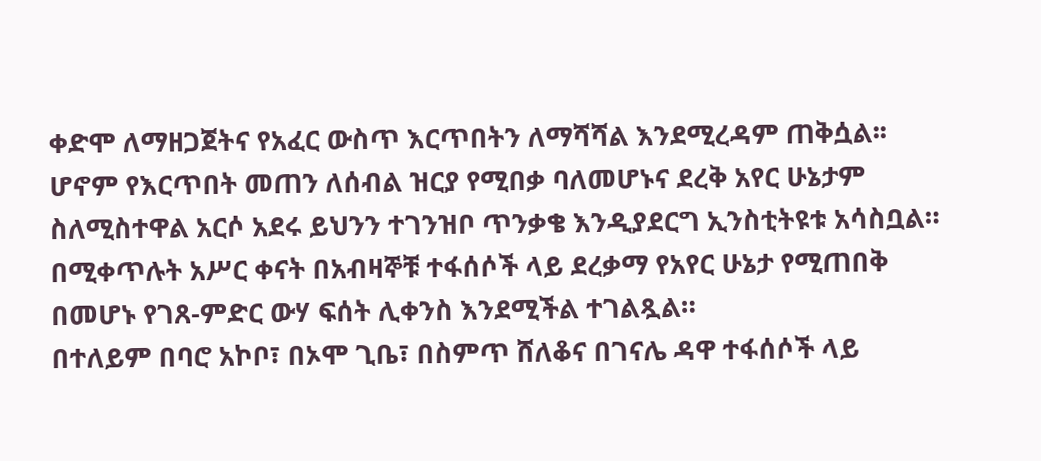ቀድሞ ለማዘጋጀትና የአፈር ውስጥ እርጥበትን ለማሻሻል እንደሚረዳም ጠቅሷል፡፡
ሆኖም የእርጥበት መጠን ለሰብል ዝርያ የሚበቃ ባለመሆኑና ደረቅ አየር ሁኔታም ስለሚስተዋል አርሶ አደሩ ይህንን ተገንዝቦ ጥንቃቄ እንዲያደርግ ኢንስቲትዩቱ አሳስቧል።
በሚቀጥሉት አሥር ቀናት በአብዛኞቹ ተፋሰሶች ላይ ደረቃማ የአየር ሁኔታ የሚጠበቅ በመሆኑ የገጸ-ምድር ውሃ ፍሰት ሊቀንስ እንደሚችል ተገልጿል።
በተለይም በባሮ አኮቦ፣ በኦሞ ጊቤ፣ በስምጥ ሸለቆና በገናሌ ዳዋ ተፋሰሶች ላይ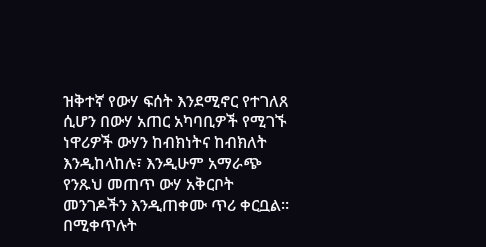ዝቅተኛ የውሃ ፍሰት እንደሚኖር የተገለጸ ሲሆን በውሃ አጠር አካባቢዎች የሚገኙ ነዋሪዎች ውሃን ከብክነትና ከብክለት እንዲከላከሉ፣ እንዲሁም አማራጭ የንጹህ መጠጥ ውሃ አቅርቦት መንገዶችን እንዲጠቀሙ ጥሪ ቀርቧል።
በሚቀጥሉት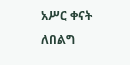አሥር ቀናት ለበልግ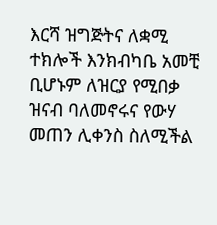እርሻ ዝግጅትና ለቋሚ ተክሎች እንክብካቤ አመቺ ቢሆኑም ለዝርያ የሚበቃ ዝናብ ባለመኖሩና የውሃ መጠን ሊቀንስ ስለሚችል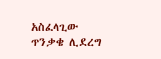አስፈላጊው ጥንቃቄ ሊደረግ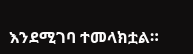እንደሚገባ ተመላክቷል።